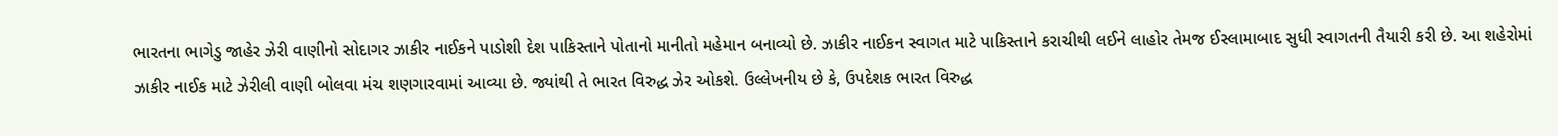ભારતના ભાગેડુ જાહેર ઝેરી વાણીનો સોદાગર ઝાકીર નાઈકને પાડોશી દેશ પાકિસ્તાને પોતાનો માનીતો મહેમાન બનાવ્યો છે. ઝાકીર નાઈકન સ્વાગત માટે પાકિસ્તાને કરાચીથી લઈને લાહોર તેમજ ઈસ્લામાબાદ સુધી સ્વાગતની તૈયારી કરી છે. આ શહેરોમાં ઝાકીર નાઈક માટે ઝેરીલી વાણી બોલવા મંચ શણગારવામાં આવ્યા છે. જ્યાંથી તે ભારત વિરુદ્ધ ઝેર ઓકશે. ઉલ્લેખનીય છે કે, ઉપદેશક ભારત વિરુદ્ધ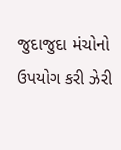જુદાજુદા મંચોનો ઉપયોગ કરી ઝેરી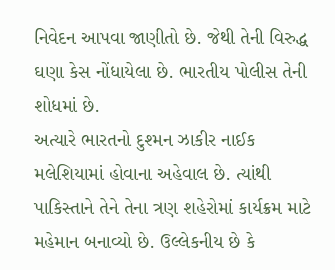નિવેદન આપવા જાણીતો છે. જેથી તેની વિરુદ્ધ ઘણા કેસ નોંધાયેલા છે. ભારતીય પોલીસ તેની શોધમાં છે.
અત્યારે ભારતનો દુશ્મન ઝાકીર નાઈક મલેશિયામાં હોવાના અહેવાલ છે. ત્યાંથી પાકિસ્તાને તેને તેના ત્રણ શહેરોમાં કાર્યક્રમ માટે મહેમાન બનાવ્યો છે. ઉલ્લેકનીય છે કે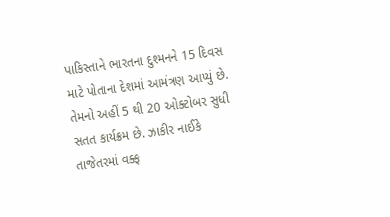પાકિસ્તાને ભારતના દુશ્મનને 15 દિવસ માટે પોતાના દેશમાં આમંત્રણ આપ્યું છે. તેમનો અહીં 5 થી 20 ઓક્ટોબર સુધી સતત કાર્યક્રમ છે. ઝાકીર નાઈકે તાજેતરમાં વક્ફ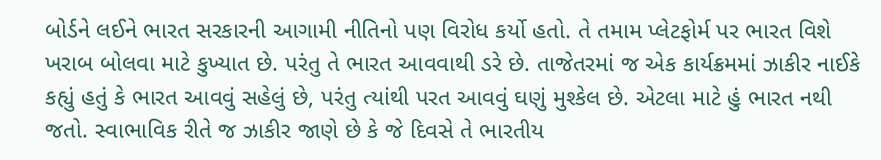બોર્ડને લઈને ભારત સરકારની આગામી નીતિનો પણ વિરોધ કર્યો હતો. તે તમામ પ્લેટફોર્મ પર ભારત વિશે ખરાબ બોલવા માટે કુખ્યાત છે. પરંતુ તે ભારત આવવાથી ડરે છે. તાજેતરમાં જ એક કાર્યક્રમમાં ઝાકીર નાઈકે કહ્યું હતું કે ભારત આવવું સહેલું છે, પરંતુ ત્યાંથી પરત આવવું ઘણું મુશ્કેલ છે. એટલા માટે હું ભારત નથી જતો. સ્વાભાવિક રીતે જ ઝાકીર જાણે છે કે જે દિવસે તે ભારતીય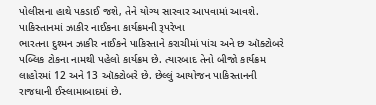પોલીસના હાથે પકડાઈ જશે, તેને યોગ્ય સારવાર આપવામાં આવશે.
પાકિસ્તાનમાં ઝાકીર નાઈકના કાર્યક્રમની રૂપરેખા
ભારતના દુશ્મન ઝાકીર નાઈકને પાકિસ્તાને કરાચીમાં પાંચ અને છ ઑક્ટોબરે પબ્લિક ટોકના નામથી પહેલો કાર્યક્રમ છે. ત્યારબાદ તેનો બીજો કાર્યક્રમ લાહોરમાં 12 અને 13 ઑક્ટોબરે છે. છેલ્લું આયોજન પાકિસ્તાનની રાજધાની ઈસ્લામાબાદમાં છે.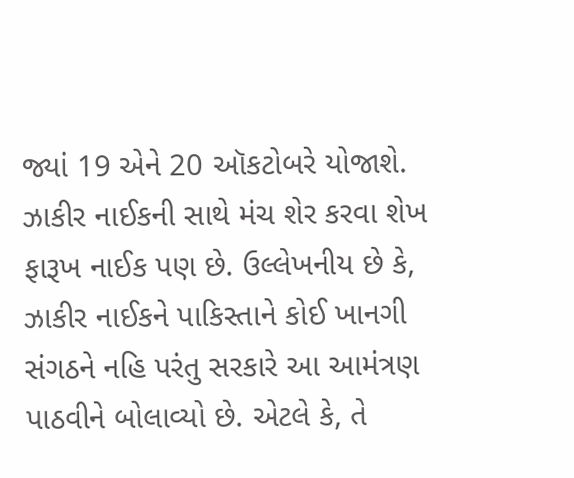જ્યાં 19 એને 20 ઑકટોબરે યોજાશે. ઝાકીર નાઈકની સાથે મંચ શેર કરવા શેખ ફારૂખ નાઈક પણ છે. ઉલ્લેખનીય છે કે, ઝાકીર નાઈકને પાકિસ્તાને કોઈ ખાનગી સંગઠને નહિ પરંતુ સરકારે આ આમંત્રણ પાઠવીને બોલાવ્યો છે. એટલે કે, તે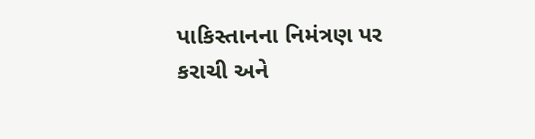પાકિસ્તાનના નિમંત્રણ પર કરાચી અને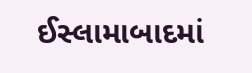ઈસ્લામાબાદમાં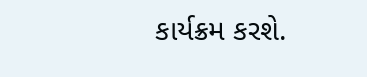કાર્યક્રમ કરશે.